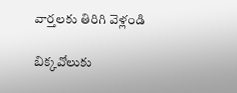వార్తలకు తిరిగి వెళ్లండి

బిక్కవోలుకు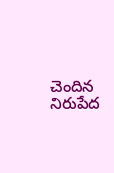చెందిన నిరుపేద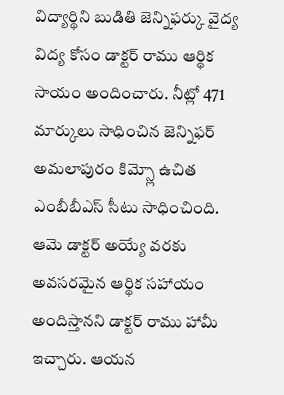విద్యార్థిని బుడితి జెన్నిఫర్కు వైద్య విద్య కోసం డాక్టర్ రాము ఆర్థిక సాయం అందించారు. నీట్లో 471 మార్కులు సాధించిన జెన్నిఫర్ అమలాపురం కిమ్స్లో ఉచిత ఎంబీబీఎస్ సీటు సాధించింది.
ఆమె డాక్టర్ అయ్యే వరకు అవసరమైన ఆర్థిక సహాయం అందిస్తానని డాక్టర్ రాము హామీ ఇచ్చారు. ఆయన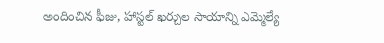అందించిన ఫీజు, హాస్టల్ ఖర్చుల సాయాన్ని ఎమ్మెల్యే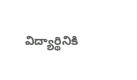విద్యార్థినికి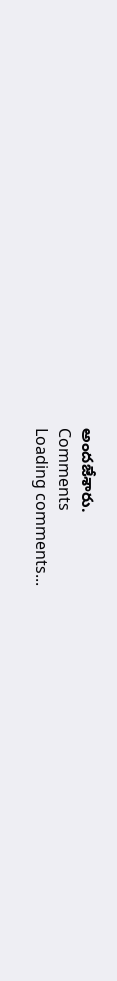అందజేశారు.
Comments
Loading comments...